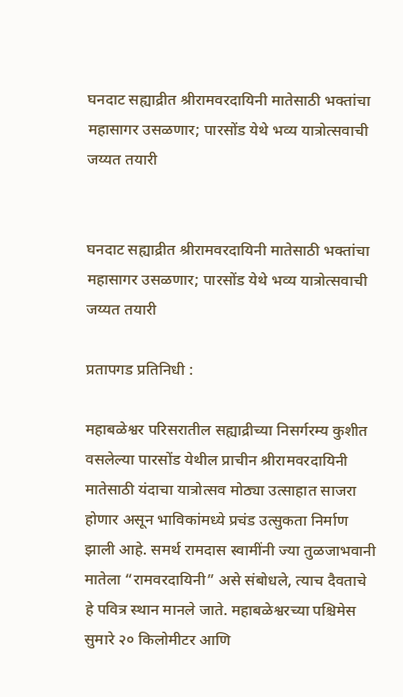घनदाट सह्याद्रीत श्रीरामवरदायिनी मातेसाठी भक्तांचा महासागर उसळणार; पारसोंड येथे भव्य यात्रोत्सवाची जय्यत तयारी


घनदाट सह्याद्रीत श्रीरामवरदायिनी मातेसाठी भक्तांचा महासागर उसळणार; पारसोंड येथे भव्य यात्रोत्सवाची जय्यत तयारी

प्रतापगड प्रतिनिधी :

महाबळेश्वर परिसरातील सह्याद्रीच्या निसर्गरम्य कुशीत वसलेल्या पारसोंड येथील प्राचीन श्रीरामवरदायिनी मातेसाठी यंदाचा यात्रोत्सव मोठ्या उत्साहात साजरा होणार असून भाविकांमध्ये प्रचंड उत्सुकता निर्माण झाली आहे. समर्थ रामदास स्वामींनी ज्या तुळजाभवानी मातेला “रामवरदायिनी” असे संबोधले, त्याच दैवताचे हे पवित्र स्थान मानले जाते. महाबळेश्वरच्या पश्चिमेस सुमारे २० किलोमीटर आणि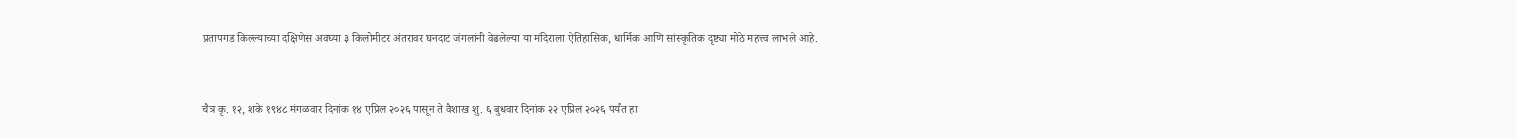प्रतापगड किल्ल्याच्या दक्षिणेस अवघ्या ३ किलोमीटर अंतरावर घनदाट जंगलांनी वेढलेल्या या मंदिराला ऐतिहासिक, धार्मिक आणि सांस्कृतिक दृष्ट्या मोठे महत्त्व लाभले आहे.


चैत्र कृ. १२, शके १९४८ मंगळवार दिनांक १४ एप्रिल २०२६ पासून ते वैशाख शु. ६ बुधवार दिनांक २२ एप्रिल २०२६ पर्यंत हा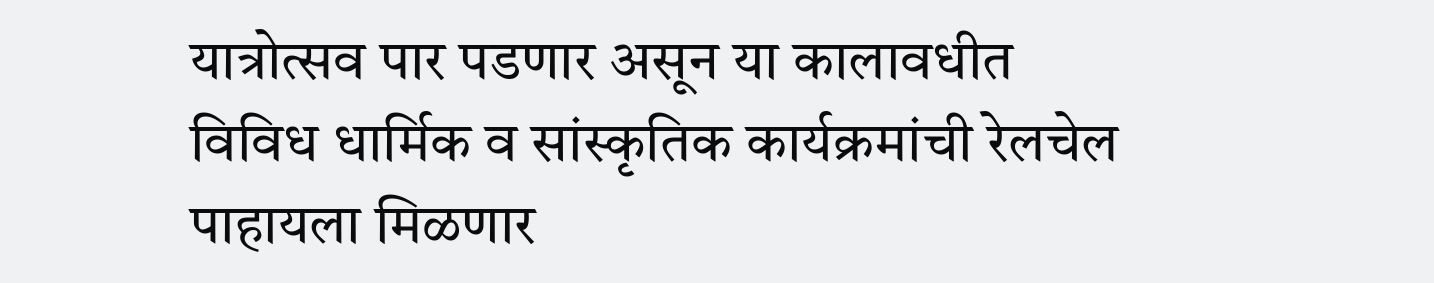यात्रोत्सव पार पडणार असून या कालावधीत विविध धार्मिक व सांस्कृतिक कार्यक्रमांची रेलचेल पाहायला मिळणार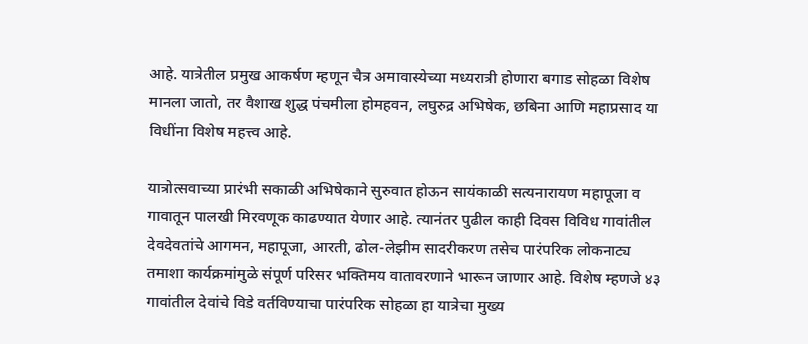आहे. यात्रेतील प्रमुख आकर्षण म्हणून चैत्र अमावास्येच्या मध्यरात्री होणारा बगाड सोहळा विशेष मानला जातो, तर वैशाख शुद्ध पंचमीला होमहवन, लघुरुद्र अभिषेक, छबिना आणि महाप्रसाद या विधींना विशेष महत्त्व आहे.

यात्रोत्सवाच्या प्रारंभी सकाळी अभिषेकाने सुरुवात होऊन सायंकाळी सत्यनारायण महापूजा व गावातून पालखी मिरवणूक काढण्यात येणार आहे. त्यानंतर पुढील काही दिवस विविध गावांतील देवदेवतांचे आगमन, महापूजा, आरती, ढोल-लेझीम सादरीकरण तसेच पारंपरिक लोकनाट्य तमाशा कार्यक्रमांमुळे संपूर्ण परिसर भक्तिमय वातावरणाने भारून जाणार आहे. विशेष म्हणजे ४३ गावांतील देवांचे विडे वर्तविण्याचा पारंपरिक सोहळा हा यात्रेचा मुख्य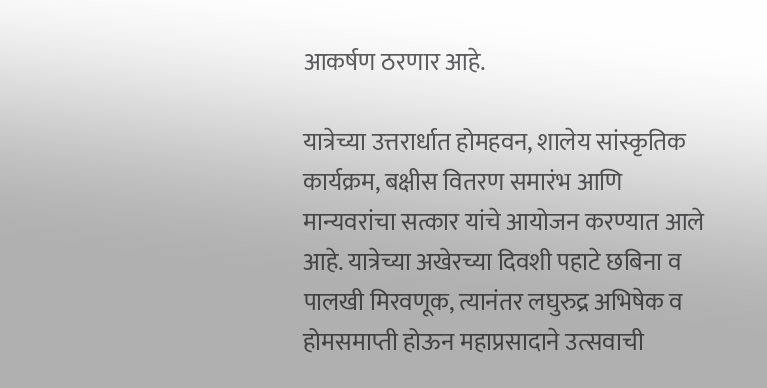आकर्षण ठरणार आहे.

यात्रेच्या उत्तरार्धात होमहवन, शालेय सांस्कृतिक कार्यक्रम, बक्षीस वितरण समारंभ आणि मान्यवरांचा सत्कार यांचे आयोजन करण्यात आले आहे. यात्रेच्या अखेरच्या दिवशी पहाटे छबिना व पालखी मिरवणूक, त्यानंतर लघुरुद्र अभिषेक व होमसमाप्ती होऊन महाप्रसादाने उत्सवाची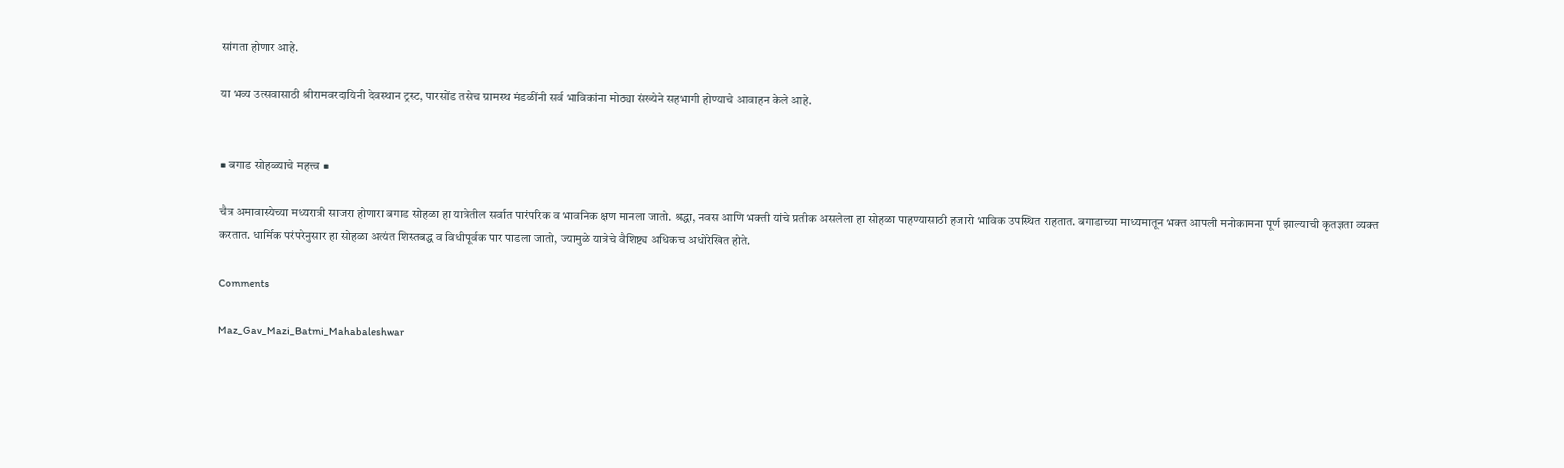सांगता होणार आहे.

या भव्य उत्सवासाठी श्रीरामवरदायिनी देवस्थान ट्रस्ट, पारसोंड तसेच ग्रामस्थ मंडळींनी सर्व भाविकांना मोठ्या संख्येने सहभागी होण्याचे आवाहन केले आहे.


■ बगाड सोहळ्याचे महत्त्व ■

चैत्र अमावास्येच्या मध्यरात्री साजरा होणारा बगाड सोहळा हा यात्रेतील सर्वात पारंपरिक व भावनिक क्षण मानला जातो. श्रद्धा, नवस आणि भक्ती यांचे प्रतीक असलेला हा सोहळा पाहण्यासाठी हजारो भाविक उपस्थित राहतात. बगाडाच्या माध्यमातून भक्त आपली मनोकामना पूर्ण झाल्याची कृतज्ञता व्यक्त करतात. धार्मिक परंपरेनुसार हा सोहळा अत्यंत शिस्तबद्ध व विधीपूर्वक पार पाडला जातो, ज्यामुळे यात्रेचे वैशिष्ट्य अधिकच अधोरेखित होते.

Comments

Maz_Gav_Mazi_Batmi_Mahabaleshwar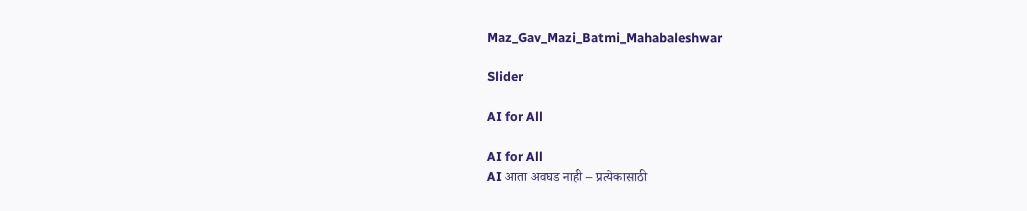Maz_Gav_Mazi_Batmi_Mahabaleshwar

Slider

AI for All

AI for All
AI आता अवघड नाही – प्रत्येकासाठी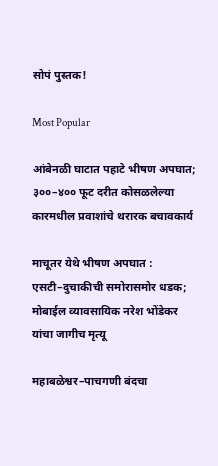सोपं पुस्तक!

Most Popular

आंबेनळी घाटात पहाटे भीषण अपघात; ३००–४०० फूट दरीत कोसळलेल्या कारमधील प्रवाशांचे थरारक बचावकार्य

माचूतर येथे भीषण अपघात : एसटी–दुचाकीची समोरासमोर धडक; मोबाईल व्यावसायिक नरेश भोंडेकर यांचा जागीच मृत्यू

महाबळेश्वर–पाचगणी बंदचा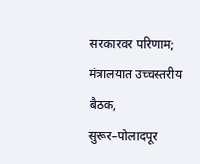सरकारवर परिणाम; मंत्रालयात उच्चस्तरीय बैठक, सुरूर–पोलादपूर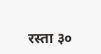रस्ता ३०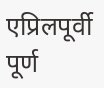एप्रिलपूर्वी पूर्ण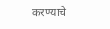करण्याचे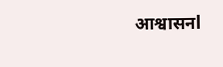आश्वासनl